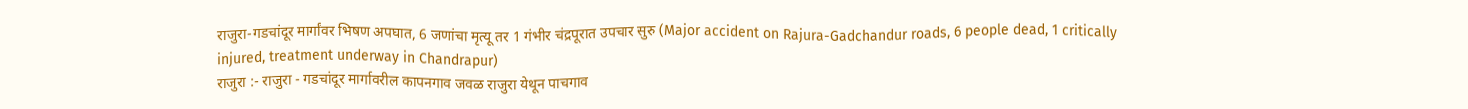राजुरा-गडचांदूर मार्गांवर भिषण अपघात, 6 जणांचा मृत्यू तर 1 गंभीर चंद्रपूरात उपचार सुरु (Major accident on Rajura-Gadchandur roads, 6 people dead, 1 critically injured, treatment underway in Chandrapur)
राजुरा :- राजुरा - गडचांदूर मार्गावरील कापनगाव जवळ राजुरा येथून पाचगाव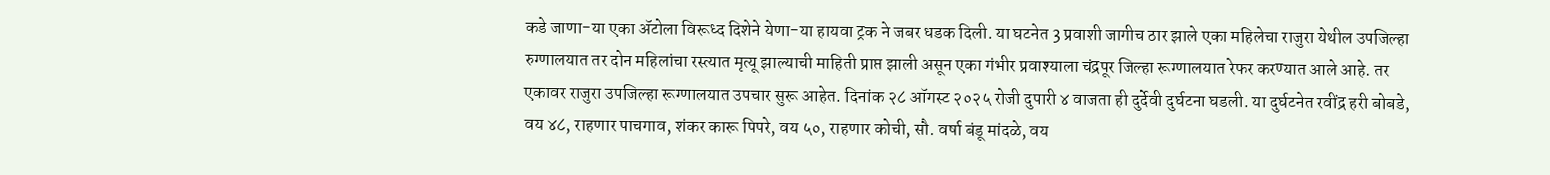कडे जाणा-या एका ॲटोला विरूध्द दिशेने येणा-या हायवा ट्रक ने जबर धडक दिली. या घटनेत 3 प्रवाशी जागीच ठार झाले एका महिलेचा राजुरा येथील उपजिल्हा रुग्णालयात तर दोन महिलांचा रस्त्यात मृत्यू झाल्याची माहिती प्राप्त झाली असून एका गंभीर प्रवाश्याला चंद्रपूर जिल्हा रूग्णालयात रेफर करण्यात आले आहे. तर एकावर राजुरा उपजिल्हा रूग्णालयात उपचार सुरू आहेत. दिनांक २८ ऑगस्ट २०२५ रोजी दुपारी ४ वाजता ही दुर्देवी दुर्घटना घडली. या दुर्घटनेत रवींद्र हरी बोबडे, वय ४८, राहणार पाचगाव, शंकर कारू पिपरे, वय ५०, राहणार कोची, सौ. वर्षा बंडू मांदळे, वय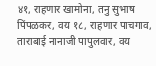४१, राहणार खामोना, तनु सुभाष पिंपळकर, वय १८, राहणार पाचगाव, ताराबाई नानाजी पापुलवार, वय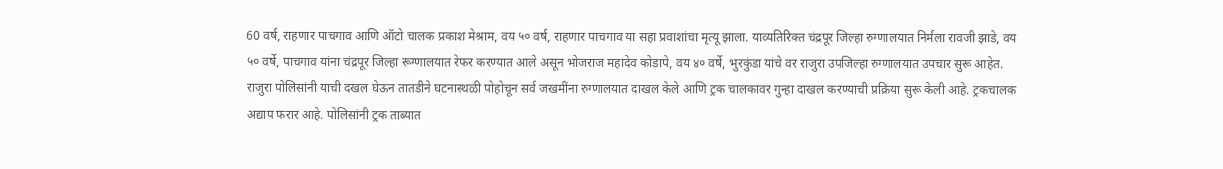60 वर्ष, राहणार पाचगाव आणि ऑटो चालक प्रकाश मेश्राम, वय ५० वर्ष, राहणार पाचगाव या सहा प्रवाशांचा मृत्यू झाला. याव्यतिरिक्त चंद्रपूर जिल्हा रुग्णालयात निर्मला रावजी झाडे, वय ५० वर्षे, पाचगाव यांना चंद्रपूर जिल्हा रूग्णालयात रेफर करण्यात आले असून भोजराज महादेव कोडापे, वय ४० वर्षे, भुरकुंडा यांचे वर राजुरा उपजिल्हा रुग्णालयात उपचार सुरू आहेत. राजुरा पोलिसांनी याची दखल घेऊन तातडीने घटनास्थळी पोहोचून सर्व जखमींना रुग्णालयात दाखल केले आणि ट्रक चालकावर गुन्हा दाखल करण्याची प्रक्रिया सुरू केली आहे. ट्रकचालक अद्याप फरार आहे. पोलिसांनी ट्रक ताब्यात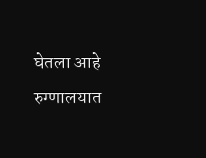घेतला आहे रुग्णालयात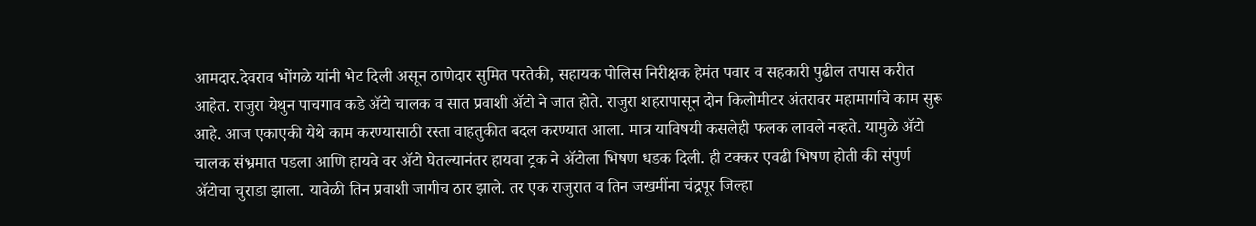आमदार.देवराव भोंगळे यांनी भेट दिली असून ठाणेदार सुमित परतेकी, सहायक पोलिस निरीक्षक हेमंत पवार व सहकारी पुढील तपास करीत आहेत. राजुरा येथुन पाचगाव कडे ॲटो चालक व सात प्रवाशी ॲटो ने जात होते. राजुरा शहरापासून दोन किलोमीटर अंतरावर महामार्गाचे काम सुरू आहे. आज एकाएकी येथे काम करण्यासाठी रस्ता वाहतुकीत बदल करण्यात आला. मात्र याविषयी कसलेही फलक लावले नव्हते. यामुळे ॲटो चालक संभ्रमात पडला आणि हायवे वर ॲटो घेतल्यानंतर हायवा ट्रक ने ॲटोला भिषण धडक दिली. ही टक्कर एवढी भिषण होती की संपुर्ण ॲटोचा चुराडा झाला. यावेळी तिन प्रवाशी जागीच ठार झाले. तर एक राजुरात व तिन जखमींना चंद्रपूर जिल्हा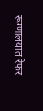रूग्णालयात रेफर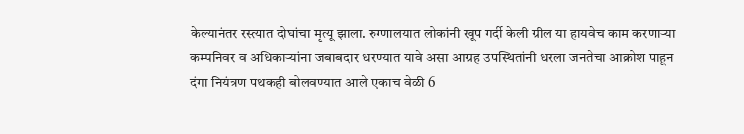केल्यानंतर रस्त्यात दोघांचा मृत्यू झाला. रुग्णालयात लोकांनी खूप गर्दी केली ग्रील या हायवेच काम करणाऱ्या कम्पनिवर व अधिकाऱ्यांना जबाबदार धरण्यात यावे असा आग्रह उपस्थितांनी धरला जनतेचा आक्रोश पाहून दंगा नियंत्रण पथकही बोलवण्यात आले एकाच वेळी 6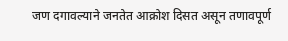जण दगावल्याने जनतेत आक्रोश दिसत असून तणावपूर्ण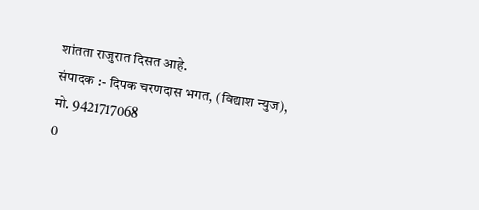शांतता राजुरात दिसत आहे.
संपादक :- दिपक चरणदास भगत, (विद्याश न्युज), मो. 9421717068
0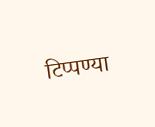टिप्पण्या